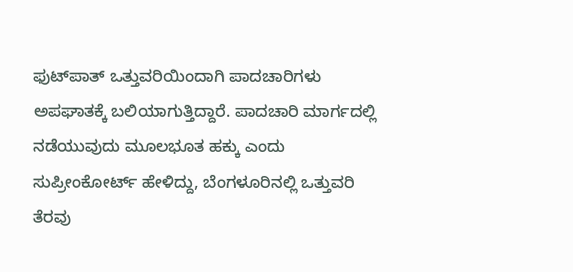ಫುಟ್‌ಪಾತ್‌ ಒತ್ತುವರಿಯಿಂದಾಗಿ ಪಾದಚಾರಿಗಳು ಅಪಘಾತಕ್ಕೆ ಬಲಿಯಾಗುತ್ತಿದ್ದಾರೆ. ಪಾದಚಾರಿ ಮಾರ್ಗದಲ್ಲಿ ನಡೆಯುವುದು ಮೂಲಭೂತ ಹಕ್ಕು ಎಂದು ಸುಪ್ರೀಂಕೋರ್ಟ್‌ ಹೇಳಿದ್ದು, ಬೆಂಗಳೂರಿನಲ್ಲಿ ಒತ್ತುವರಿ ತೆರವು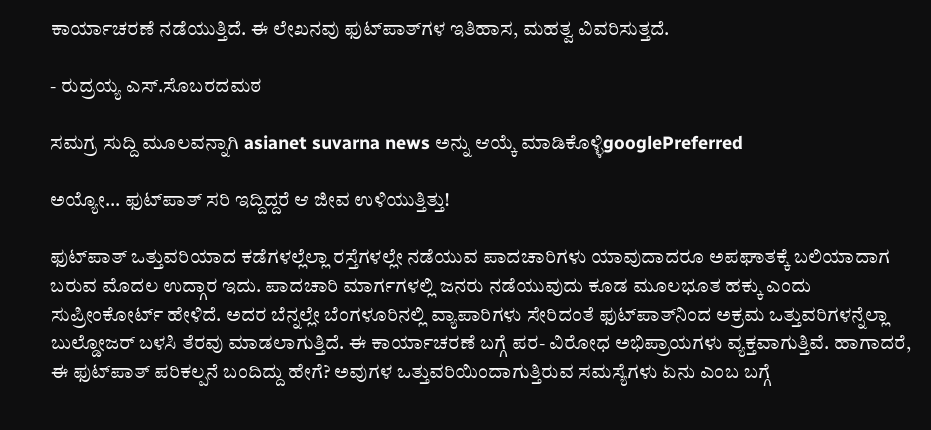ಕಾರ್ಯಾಚರಣೆ ನಡೆಯುತ್ತಿದೆ. ಈ ಲೇಖನವು ಫುಟ್‌ಪಾತ್‌ಗಳ ಇತಿಹಾಸ, ಮಹತ್ವ ವಿವರಿಸುತ್ತದೆ.

- ರುದ್ರಯ್ಯ ಎಸ್‌.ಸೊಬರದಮಠ

ಸಮಗ್ರ ಸುದ್ದಿ ಮೂಲವನ್ನಾಗಿ asianet suvarna news ಅನ್ನು ಆಯ್ಕೆ ಮಾಡಿಕೊಳ್ಳಿgooglePreferred

ಅಯ್ಯೋ... ಫುಟ್‌ಪಾತ್‌ ಸರಿ ಇದ್ದಿದ್ದರೆ ಆ ಜೀವ ಉಳಿಯುತ್ತಿತ್ತು!

ಫುಟ್‌ಪಾತ್‌ ಒತ್ತುವರಿಯಾದ ಕಡೆಗಳಲ್ಲೆಲ್ಲಾ ರಸ್ತೆಗಳಲ್ಲೇ ನಡೆಯುವ ಪಾದಚಾರಿಗಳು ಯಾವುದಾದರೂ ಅಪಘಾತಕ್ಕೆ ಬಲಿಯಾದಾಗ ಬರುವ ಮೊದಲ ಉದ್ಗಾರ ಇದು. ಪಾದಚಾರಿ ಮಾರ್ಗಗಳಲ್ಲಿ ಜನರು ನಡೆಯುವುದು ಕೂಡ ಮೂಲಭೂತ ಹಕ್ಕು ಎಂದು ಸುಪ್ರೀಂಕೋರ್ಟ್‌ ಹೇಳಿದೆ. ಅದರ ಬೆನ್ನಲ್ಲೇ ಬೆಂಗಳೂರಿನಲ್ಲಿ ವ್ಯಾಪಾರಿಗಳು ಸೇರಿದಂತೆ ಫುಟ್‌ಪಾತ್‌ನಿಂದ ಅಕ್ರಮ ಒತ್ತುವರಿಗಳನ್ನೆಲ್ಲಾ ಬುಲ್ಡೋಜರ್ ಬಳಸಿ ತೆರವು ಮಾಡಲಾಗುತ್ತಿದೆ. ಈ ಕಾರ್ಯಾಚರಣೆ ಬಗ್ಗೆ ಪರ- ವಿರೋಧ ಅಭಿಪ್ರಾಯಗಳು ವ್ಯಕ್ತವಾಗುತ್ತಿವೆ. ಹಾಗಾದರೆ, ಈ ಫುಟ್‌ಪಾತ್‌ ಪರಿಕಲ್ಪನೆ ಬಂದಿದ್ದು ಹೇಗೆ? ಅವುಗಳ ಒತ್ತುವರಿಯಿಂದಾಗುತ್ತಿರುವ ಸಮಸ್ಯೆಗಳು ಏನು ಎಂಬ ಬಗ್ಗೆ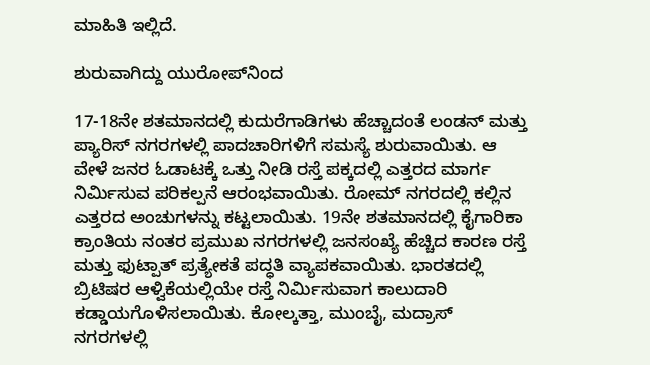ಮಾಹಿತಿ ಇಲ್ಲಿದೆ.

ಶುರುವಾಗಿದ್ದು ಯುರೋಪ್‌ನಿಂದ

17-18ನೇ ಶತಮಾನದಲ್ಲಿ ಕುದುರೆಗಾಡಿಗಳು ಹೆಚ್ಚಾದಂತೆ ಲಂಡನ್ ಮತ್ತು ಪ್ಯಾರಿಸ್ ನಗರಗಳಲ್ಲಿ ಪಾದಚಾರಿಗಳಿಗೆ ಸಮಸ್ಯೆ ಶುರುವಾಯಿತು. ಆ ವೇಳೆ ಜನರ ಓಡಾಟಕ್ಕೆ ಒತ್ತು ನೀಡಿ ರಸ್ತೆ ಪಕ್ಕದಲ್ಲಿ ಎತ್ತರದ ಮಾರ್ಗ ನಿರ್ಮಿಸುವ ಪರಿಕಲ್ಪನೆ ಆರಂಭವಾಯಿತು. ರೋಮ್‌ ನಗರದಲ್ಲಿ ಕಲ್ಲಿನ ಎತ್ತರದ ಅಂಚುಗಳನ್ನು ಕಟ್ಟಲಾಯಿತು. 19ನೇ ಶತಮಾನದಲ್ಲಿ ಕೈಗಾರಿಕಾ ಕ್ರಾಂತಿಯ ನಂತರ ಪ್ರಮುಖ ನಗರಗಳಲ್ಲಿ ಜನಸಂಖ್ಯೆ ಹೆಚ್ಚಿದ ಕಾರಣ ರಸ್ತೆ ಮತ್ತು ಫುಟ್ಪಾತ್‌ ಪ್ರತ್ಯೇಕತೆ ಪದ್ಧತಿ ವ್ಯಾಪಕವಾಯಿತು. ಭಾರತದಲ್ಲಿ ಬ್ರಿಟಿಷರ ಆಳ್ವಿಕೆಯಲ್ಲಿಯೇ ರಸ್ತೆ ನಿರ್ಮಿಸುವಾಗ ಕಾಲುದಾರಿ ಕಡ್ಡಾಯಗೊಳಿಸಲಾಯಿತು. ಕೋಲ್ಕತ್ತಾ, ಮುಂಬೈ, ಮದ್ರಾಸ್‌ ನಗರಗಳಲ್ಲಿ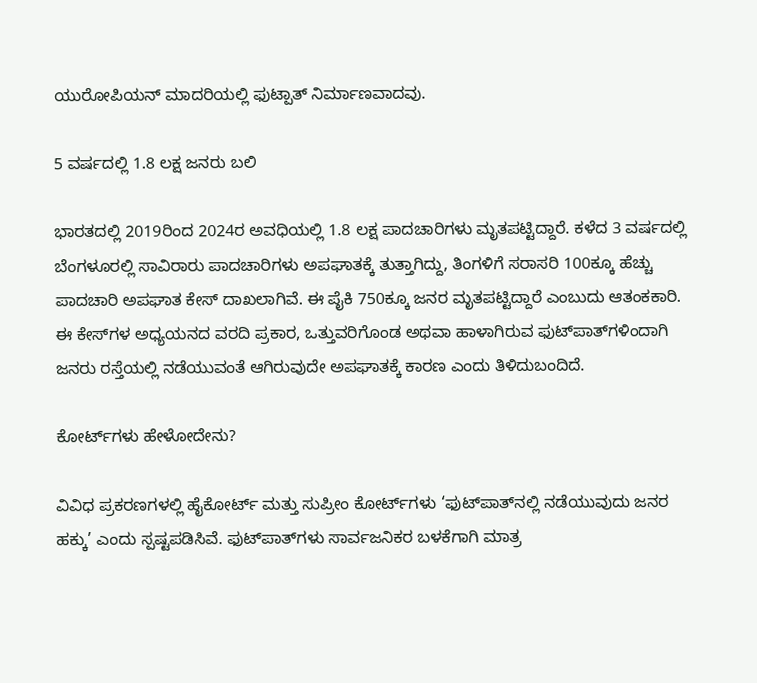ಯುರೋಪಿಯನ್ ಮಾದರಿಯಲ್ಲಿ ಫುಟ್ಪಾತ್‌ ನಿರ್ಮಾಣವಾದವು.

5 ವರ್ಷದಲ್ಲಿ 1.8 ಲಕ್ಷ ಜನರು ಬಲಿ

ಭಾರತದಲ್ಲಿ 2019ರಿಂದ 2024ರ ಅವಧಿಯಲ್ಲಿ 1.8 ಲಕ್ಷ ಪಾದಚಾರಿಗಳು ಮೃತಪಟ್ಟಿದ್ದಾರೆ. ಕಳೆದ 3 ವರ್ಷದಲ್ಲಿ ಬೆಂಗಳೂರಲ್ಲಿ ಸಾವಿರಾರು ಪಾದಚಾರಿಗಳು ಅಪಘಾತಕ್ಕೆ ತುತ್ತಾಗಿದ್ದು, ತಿಂಗಳಿಗೆ ಸರಾಸರಿ 100ಕ್ಕೂ ಹೆಚ್ಚು ಪಾದಚಾರಿ ಅಪಘಾತ ಕೇಸ್‌ ದಾಖಲಾಗಿವೆ. ಈ ಪೈಕಿ 750ಕ್ಕೂ ಜನರ ಮೃತಪಟ್ಟಿದ್ದಾರೆ ಎಂಬುದು ಆತಂಕಕಾರಿ. ಈ ಕೇಸ್‌ಗಳ ಅಧ್ಯಯನದ ವರದಿ ಪ್ರಕಾರ, ಒತ್ತುವರಿಗೊಂಡ ಅಥವಾ ಹಾಳಾಗಿರುವ ಫುಟ್‌ಪಾತ್‌ಗಳಿಂದಾಗಿ ಜನರು ರಸ್ತೆಯಲ್ಲಿ ನಡೆಯುವಂತೆ ಆಗಿರುವುದೇ ಅಪಘಾತಕ್ಕೆ ಕಾರಣ ಎಂದು ತಿಳಿದುಬಂದಿದೆ.

ಕೋರ್ಟ್‌ಗಳು ಹೇಳೋದೇನು?

ವಿವಿಧ ಪ್ರಕರಣಗಳಲ್ಲಿ ಹೈಕೋರ್ಟ್ ಮತ್ತು ಸುಪ್ರೀಂ ಕೋರ್ಟ್‌ಗಳು ‘ಫುಟ್‌ಪಾತ್‌ನಲ್ಲಿ ನಡೆಯುವುದು ಜನರ ಹಕ್ಕು’ ಎಂದು ಸ್ಪಷ್ಟಪಡಿಸಿವೆ. ಫುಟ್‌ಪಾತ್‌ಗಳು ಸಾರ್ವಜನಿಕರ ಬಳಕೆಗಾಗಿ ಮಾತ್ರ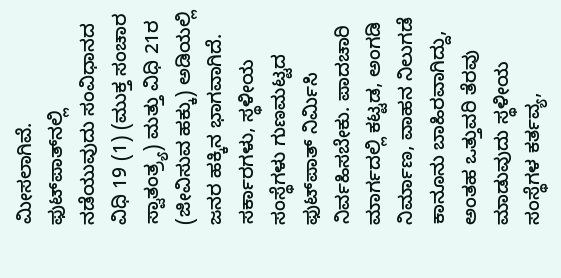ಮೀಸಲಾಗಿವೆ. ಫುಟ್‌ಪಾತ್‌ನಲ್ಲಿ ನಡೆಯುವುದು ಸಂವಿಧಾನದ ವಿಧಿ 19 (1) (ಮುಕ್ತ ಸಂಚಾರ ಸ್ವಾತಂತ್ರ್ಯ) ಮತ್ತು ವಿಧಿ 21ರ (ಜೀವಿಸುವ ಹಕ್ಕು) ಅಡಿಯಲ್ಲಿ ಜನರ ಹಕ್ಕಿನ ಭಾಗವಾಗಿದೆ. ಸರ್ಕಾರಗಳು, ಸ್ಥಳೀಯ ಸಂಸ್ಥೆಗಳು ಗುಣಮಟ್ಟದ ಫುಟ್‌ಪಾತ್‌ ನಿರ್ಮಿಸಿ ನಿರ್ವಹಿಸಬೇಕು. ಪಾದಚಾರಿ ಮಾರ್ಗದಲ್ಲಿ ಕಟ್ಟಡ, ಅಂಗಡಿ ನಿರ್ಮಾಣ, ವಾಹನ ನಿಲುಗಡೆ ಕಾನೂನು ಬಾಹಿರವಾಗಿದ್ದು, ಅಂತಹ ಒತ್ತುವರಿ ತೆರವು ಮಾಡುವುದು ಸ್ಥಳೀಯ ಸಂಸ್ಥೆಗಳ ಕರ್ತವ್ಯ,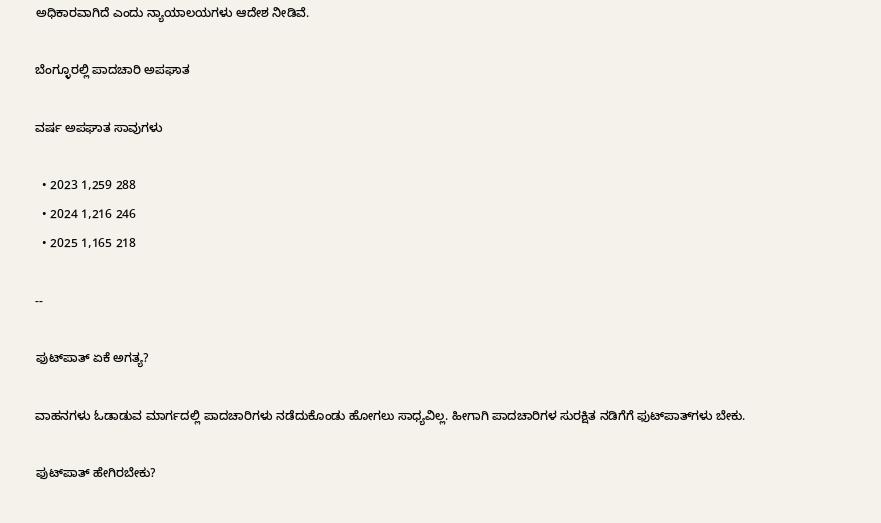ಅಧಿಕಾರವಾಗಿದೆ ಎಂದು ನ್ಯಾಯಾಲಯಗಳು ಆದೇಶ ನೀಡಿವೆ.

ಬೆಂಗ್ಳೂರಲ್ಲಿ ಪಾದಚಾರಿ ಅಪಘಾತ

ವರ್ಷ ಅಪಘಾತ ಸಾವುಗಳು

  • 2023 1,259 288
  • 2024 1,216 246
  • 2025 1,165 218

--

ಫುಟ್‌ಪಾತ್ ಏಕೆ ಅಗತ್ಯ?

ವಾಹನಗಳು ಓಡಾಡುವ ಮಾರ್ಗದಲ್ಲಿ ಪಾದಚಾರಿಗಳು ನಡೆದುಕೊಂಡು ಹೋಗಲು ಸಾಧ್ಯವಿಲ್ಲ. ಹೀಗಾಗಿ ಪಾದಚಾರಿಗಳ ಸುರಕ್ಷಿತ ನಡಿಗೆಗೆ ಫುಟ್‌ಪಾತ್‌ಗಳು ಬೇಕು.

ಫುಟ್‌ಪಾತ್‌ ಹೇಗಿರಬೇಕು?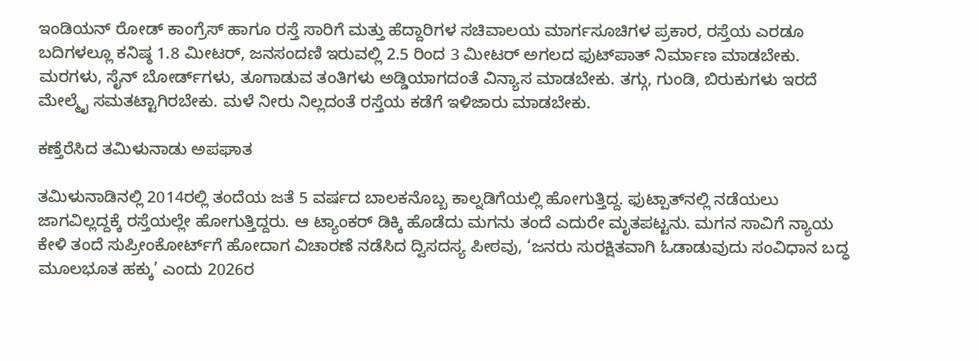ಇಂಡಿಯನ್‌ ರೋಡ್‌ ಕಾಂಗ್ರೆಸ್‌ ಹಾಗೂ ರಸ್ತೆ ಸಾರಿಗೆ ಮತ್ತು ಹೆದ್ದಾರಿಗಳ ಸಚಿವಾಲಯ ಮಾರ್ಗಸೂಚಿಗಳ ಪ್ರಕಾರ, ರಸ್ತೆಯ ಎರಡೂ ಬದಿಗಳಲ್ಲೂ ಕನಿಷ್ಠ 1.8 ಮೀಟರ್, ಜನಸಂದಣಿ ಇರುವಲ್ಲಿ 2.5 ರಿಂದ 3 ಮೀಟರ್ ಅಗಲದ ಫುಟ್‌ಪಾತ್ ನಿರ್ಮಾಣ ಮಾಡಬೇಕು. ಮರಗಳು, ಸೈನ್ ಬೋರ್ಡ್‌ಗಳು, ತೂಗಾಡುವ ತಂತಿಗಳು ಅಡ್ಡಿಯಾಗದಂತೆ ವಿನ್ಯಾಸ ಮಾಡಬೇಕು. ತಗ್ಗು, ಗುಂಡಿ, ಬಿರುಕುಗಳು ಇರದೆ ಮೇಲ್ಮೈ ಸಮತಟ್ಟಾಗಿರಬೇಕು. ಮಳೆ ನೀರು ನಿಲ್ಲದಂತೆ ರಸ್ತೆಯ ಕಡೆಗೆ ಇಳಿಜಾರು ಮಾಡಬೇಕು.

ಕಣ್ತೆರೆಸಿದ ತಮಿಳುನಾಡು ಅಪಘಾತ

ತಮಿಳುನಾಡಿನಲ್ಲಿ 2014ರಲ್ಲಿ ತಂದೆಯ ಜತೆ 5 ವರ್ಷದ ಬಾಲಕನೊಬ್ಬ ಕಾಲ್ನಡಿಗೆಯಲ್ಲಿ ಹೋಗುತ್ತಿದ್ದ. ಫುಟ್ಪಾತ್‌ನಲ್ಲಿ ನಡೆಯಲು ಜಾಗವಿಲ್ಲದ್ದಕ್ಕೆ ರಸ್ತೆಯಲ್ಲೇ ಹೋಗುತ್ತಿದ್ದರು. ಆ ಟ್ಯಾಂಕರ್ ಡಿಕ್ಕಿ ಹೊಡೆದು ಮಗನು ತಂದೆ ಎದುರೇ ಮೃತಪಟ್ಟನು. ಮಗನ ಸಾವಿಗೆ ನ್ಯಾಯ ಕೇಳಿ ತಂದೆ ಸುಪ್ರೀಂಕೋರ್ಟ್‌ಗೆ ಹೋದಾಗ ವಿಚಾರಣೆ ನಡೆಸಿದ ದ್ವಿಸದಸ್ಯ ಪೀಠವು, ‘ಜನರು ಸುರಕ್ಷಿತವಾಗಿ ಓಡಾಡುವುದು ಸಂವಿಧಾನ ಬದ್ಧ ಮೂಲಭೂತ ಹಕ್ಕು’ ಎಂದು 2026ರ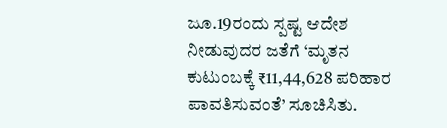ಜೂ.19ರಂದು ಸ್ಪಷ್ಟ ಆದೇಶ ನೀಡುವುದರ ಜತೆಗೆ ‘ಮೃತನ ಕುಟುಂಬಕ್ಕೆ ₹11,44,628 ಪರಿಹಾರ ಪಾವತಿಸುವಂತೆ’ ಸೂಚಿಸಿತು.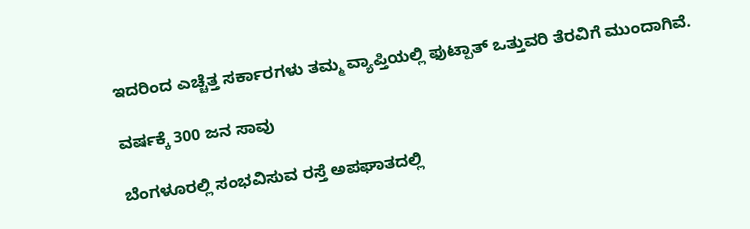ಇದರಿಂದ ಎಚ್ಚೆತ್ತ ಸರ್ಕಾರಗಳು ತಮ್ಮ ವ್ಯಾಪ್ತಿಯಲ್ಲಿ ಫುಟ್ಪಾತ್‌ ಒತ್ತುವರಿ ತೆರವಿಗೆ ಮುಂದಾಗಿವೆ.

ವರ್ಷಕ್ಕೆ 300 ಜನ ಸಾವು

ಬೆಂಗಳೂರಲ್ಲಿ ಸಂಭವಿಸುವ ರಸ್ತೆ ಅಪಘಾತದಲ್ಲಿ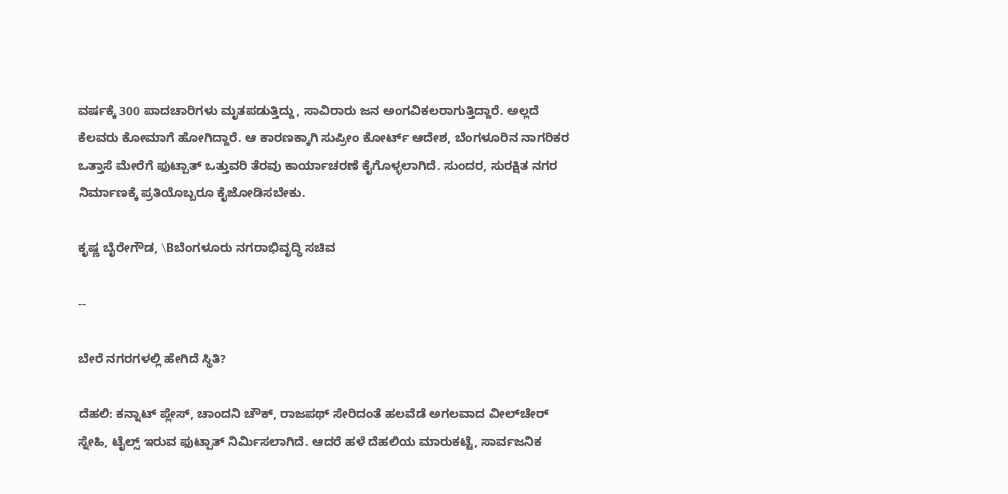ವರ್ಷಕ್ಕೆ 300 ಪಾದಚಾರಿಗಳು ಮೃತಪಡುತ್ತಿದ್ದು, ಸಾವಿರಾರು ಜನ ಅಂಗವಿಕಲರಾಗುತ್ತಿದ್ದಾರೆ. ಅಲ್ಲದೆ ಕೆಲವರು ಕೋಮಾಗೆ ಹೋಗಿದ್ದಾರೆ. ಆ ಕಾರಣಕ್ಕಾಗಿ ಸುಪ್ರೀಂ ಕೋರ್ಟ್ ಆದೇಶ, ಬೆಂಗಳೂರಿನ ನಾಗರಿಕರ ಒತ್ತಾಸೆ ಮೇರೆಗೆ ಫುಟ್ಪಾತ್ ಒತ್ತುವರಿ ತೆರವು ಕಾರ್ಯಾಚರಣೆ ಕೈಗೊಳ್ಳಲಾಗಿದೆ. ಸುಂದರ, ಸುರಕ್ಷಿತ ನಗರ ನಿರ್ಮಾಣಕ್ಕೆ ಪ್ರತಿಯೊಬ್ಬರೂ ಕೈಜೋಡಿಸಬೇಕು.

ಕೃಷ್ಣ ಬೈರೇಗೌಡ, \Bಬೆಂಗಳೂರು ನಗರಾಭಿವೃದ್ಧಿ ಸಚಿವ

--

ಬೇರೆ ನಗರಗಳಲ್ಲಿ ಹೇಗಿದೆ ಸ್ಥಿತಿ?

ದೆಹಲಿ: ಕನ್ನಾಟ್ ಪ್ಲೇಸ್, ಚಾಂದನಿ ಚೌಕ್, ರಾಜಪಥ್ ಸೇರಿದಂತೆ ಹಲವೆಡೆ ಅಗಲವಾದ ವೀಲ್‌ಚೇರ್ ಸ್ನೇಹಿ, ಟೈಲ್ಸ್‌ ಇರುವ ಫುಟ್ಪಾತ್‌ ನಿರ್ಮಿಸಲಾಗಿದೆ. ಆದರೆ ಹಳೆ ದೆಹಲಿಯ ಮಾರುಕಟ್ಟೆ, ಸಾರ್ವಜನಿಕ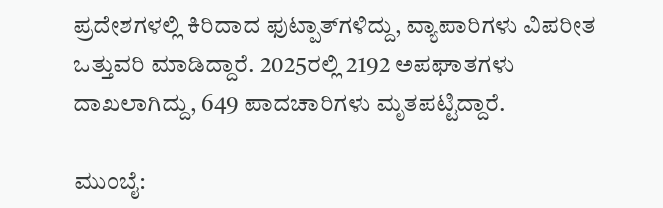ಪ್ರದೇಶಗಳಲ್ಲಿ ಕಿರಿದಾದ ಫುಟ್ಪಾತ್‌ಗಳಿದ್ದು, ವ್ಯಾಪಾರಿಗಳು ವಿಪರೀತ ಒತ್ತುವರಿ ಮಾಡಿದ್ದಾರೆ. 2025ರಲ್ಲಿ 2192 ಅಪಘಾತಗಳು ದಾಖಲಾಗಿದ್ದು, 649 ಪಾದಚಾರಿಗಳು ಮೃತಪಟ್ಟಿದ್ದಾರೆ.

ಮುಂಬೈ: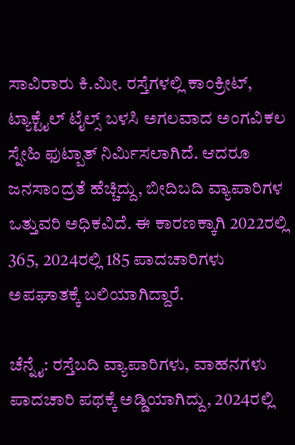ಸಾವಿರಾರು ಕಿ.ಮೀ. ರಸ್ತೆಗಳಲ್ಲಿ ಕಾಂಕ್ರೀಟ್, ಟ್ಯಾಕ್ಟೈಲ್ ಟೈಲ್ಸ್ ಬಳಸಿ ಅಗಲವಾದ ಅಂಗವಿಕಲ ಸ್ನೇಹಿ ಫುಟ್ಪಾತ್‌ ನಿರ್ಮಿಸಲಾಗಿದೆ. ಆದರೂ ಜನಸಾಂದ್ರತೆ ಹೆಚ್ಚಿದ್ದು, ಬೀದಿಬದಿ ವ್ಯಾಪಾರಿಗಳ ಒತ್ತುವರಿ ಅಧಿಕವಿದೆ. ಈ ಕಾರಣಕ್ಕಾಗಿ 2022ರಲ್ಲಿ 365, 2024ರಲ್ಲಿ 185 ಪಾದಚಾರಿಗಳು ಅಪಘಾತಕ್ಕೆ ಬಲಿಯಾಗಿದ್ದಾರೆ.

ಚೆನ್ನೈ: ರಸ್ತೆಬದಿ ವ್ಯಾಪಾರಿಗಳು, ವಾಹನಗಳು ಪಾದಚಾರಿ ಪಥಕ್ಕೆ ಅಡ್ಡಿಯಾಗಿದ್ದು, 2024ರಲ್ಲಿ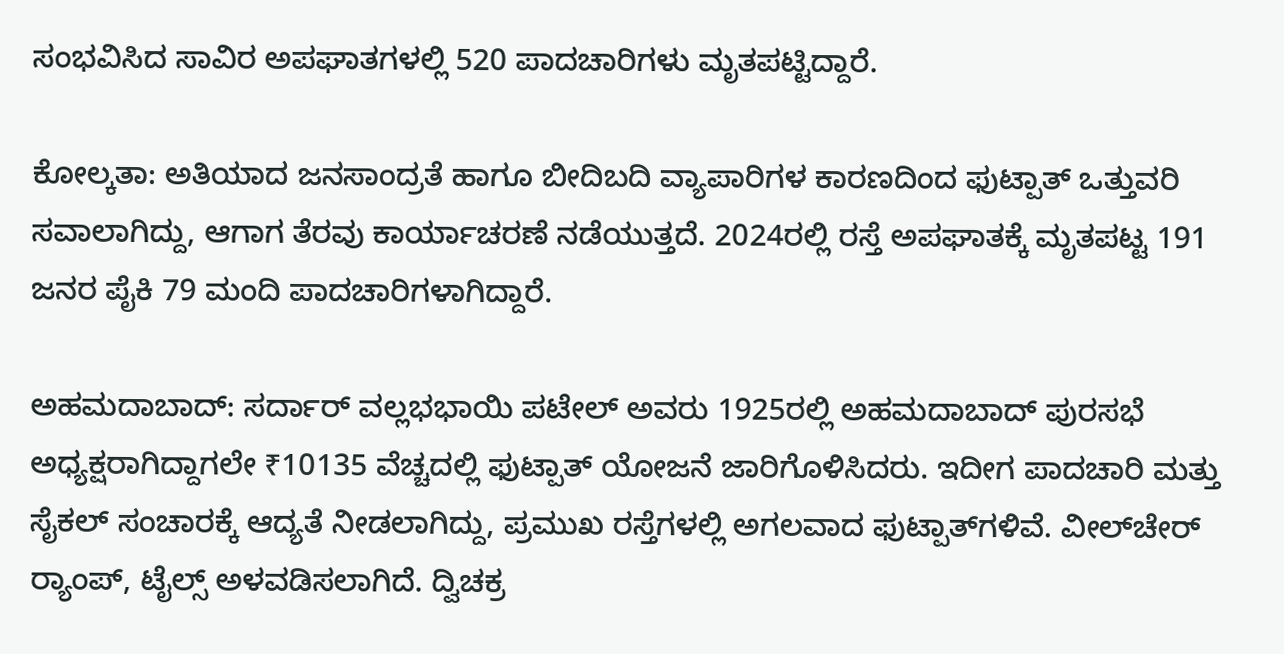ಸಂಭವಿಸಿದ ಸಾವಿರ ಅಪಘಾತಗಳಲ್ಲಿ 520 ಪಾದಚಾರಿಗಳು ಮೃತಪಟ್ಟಿದ್ದಾರೆ.

ಕೋಲ್ಕತಾ: ಅತಿಯಾದ ಜನಸಾಂದ್ರತೆ ಹಾಗೂ ಬೀದಿಬದಿ ವ್ಯಾಪಾರಿಗಳ ಕಾರಣದಿಂದ ಫುಟ್ಪಾತ್ ಒತ್ತುವರಿ ಸವಾಲಾಗಿದ್ದು, ಆಗಾಗ ತೆರವು ಕಾರ್ಯಾಚರಣೆ ನಡೆಯುತ್ತದೆ. 2024ರಲ್ಲಿ ರಸ್ತೆ ಅಪಘಾತಕ್ಕೆ ಮೃತಪಟ್ಟ 191 ಜನರ ಪೈಕಿ 79 ಮಂದಿ ಪಾದಚಾರಿಗಳಾಗಿದ್ದಾರೆ.

ಅಹಮದಾಬಾದ್: ಸರ್ದಾರ್ ವಲ್ಲಭಭಾಯಿ ಪಟೇಲ್ ಅವರು 1925ರಲ್ಲಿ ಅಹಮದಾಬಾದ್‌ ಪುರಸಭೆ ಅಧ್ಯಕ್ಷರಾಗಿದ್ದಾಗಲೇ ₹10135 ವೆಚ್ಚದಲ್ಲಿ ಫುಟ್ಪಾತ್‌ ಯೋಜನೆ ಜಾರಿಗೊಳಿಸಿದರು. ಇದೀಗ ಪಾದಚಾರಿ ಮತ್ತು ಸೈಕಲ್ ಸಂಚಾರಕ್ಕೆ ಆದ್ಯತೆ ನೀಡಲಾಗಿದ್ದು, ಪ್ರಮುಖ ರಸ್ತೆಗಳಲ್ಲಿ ಅಗಲವಾದ ಫುಟ್ಪಾತ್‌ಗಳಿವೆ. ವೀಲ್‌ಚೇರ್ ರ್‍ಯಾಂಪ್‌, ಟೈಲ್ಸ್‌ ಅಳವಡಿಸಲಾಗಿದೆ. ದ್ವಿಚಕ್ರ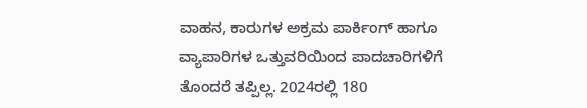ವಾಹನ, ಕಾರುಗಳ ಅಕ್ರಮ ಪಾರ್ಕಿಂಗ್ ಹಾಗೂ ವ್ಯಾಪಾರಿಗಳ ಒತ್ತುವರಿಯಿಂದ ಪಾದಚಾರಿಗಳಿಗೆ ತೊಂದರೆ ತಪ್ಪಿಲ್ಲ. 2024ರಲ್ಲಿ 180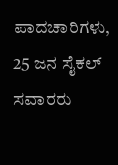ಪಾದಚಾರಿಗಳು, 25 ಜನ ಸೈಕಲ್ ಸವಾರರು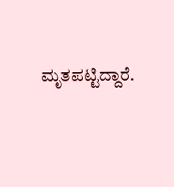ಮೃತಪಟ್ಟಿದ್ದಾರೆ.